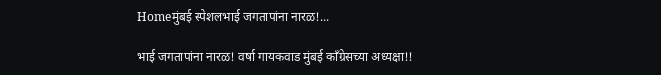Homeमुंबई स्पेशलभाई जगतापांना नारळ!...

भाई जगतापांना नारळ! वर्षा गायकवाड मुंबई काँग्रेसच्या अध्यक्षा!!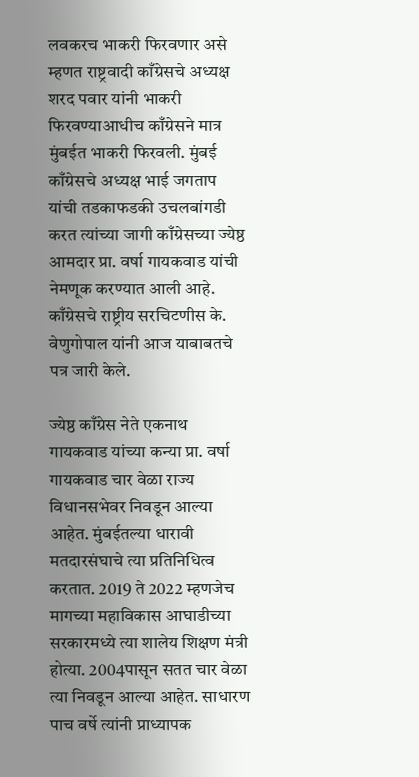लवकरच भाकरी फिरवणार असे म्हणत राष्ट्रवादी काँग्रेसचे अध्यक्ष शरद पवार यांनी भाकरी फिरवण्याआधीच काँग्रेसने मात्र मुंबईत भाकरी फिरवली. मुंबई काँग्रेसचे अध्यक्ष भाई जगताप यांची तडकाफडकी उचलबांगडी करत त्यांच्या जागी काँग्रेसच्या ज्येष्ठ आमदार प्रा. वर्षा गायकवाड यांची नेमणूक करण्यात आली आहे. काँग्रेसचे राष्ट्रीय सरचिटणीस के. वेणुगोपाल यांनी आज याबाबतचे पत्र जारी केले.

ज्येष्ठ काँग्रेस नेते एकनाथ गायकवाड यांच्या कन्या प्रा. वर्षा गायकवाड चार वेळा राज्य विधानसभेवर निवडून आल्या आहेत. मुंबईतल्या धारावी मतदारसंघाचे त्या प्रतिनिधित्व करतात. 2019 ते 2022 म्हणजेच मागच्या महाविकास आघाडीच्या सरकारमध्ये त्या शालेय शिक्षण मंत्री होत्या. 2004पासून सतत चार वेळा त्या निवडून आल्या आहेत. साधारण पाच वर्षे त्यांनी प्राध्यापक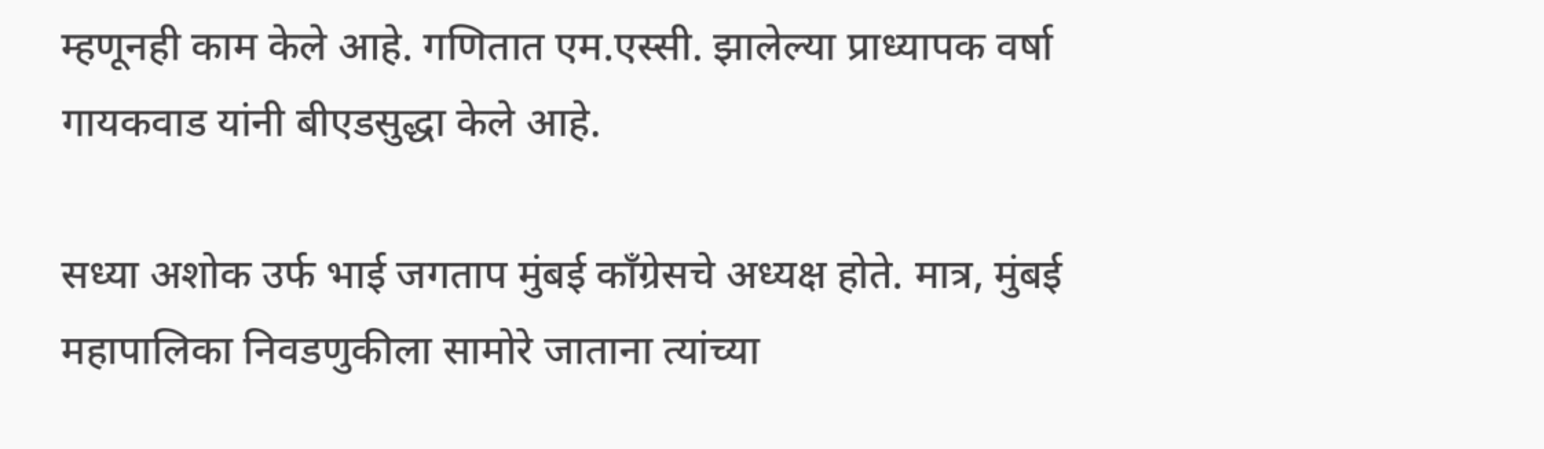म्हणूनही काम केले आहे. गणितात एम.एस्सी. झालेल्या प्राध्यापक वर्षा गायकवाड यांनी बीएडसुद्धा केले आहे.

सध्या अशोक उर्फ भाई जगताप मुंबई काँग्रेसचे अध्यक्ष होते. मात्र, मुंबई महापालिका निवडणुकीला सामोरे जाताना त्यांच्या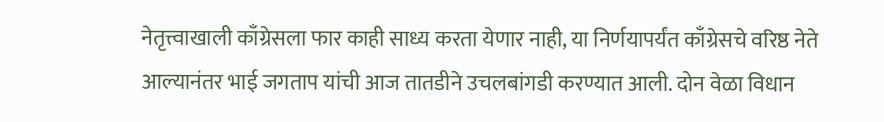नेतृत्त्वाखाली काँग्रेसला फार काही साध्य करता येणार नाही, या निर्णयापर्यंत काँग्रेसचे वरिष्ठ नेते आल्यानंतर भाई जगताप यांची आज तातडीने उचलबांगडी करण्यात आली. दोन वेळा विधान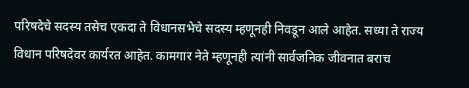परिषदेचे सदस्य तसेच एकदा ते विधानसभेचे सदस्य म्हणूनही निवडून आले आहेत. सध्या ते राज्य विधान परिषदेवर कार्यरत आहेत. कामगार नेते म्हणूनही त्यांनी सार्वजनिक जीवनात बराच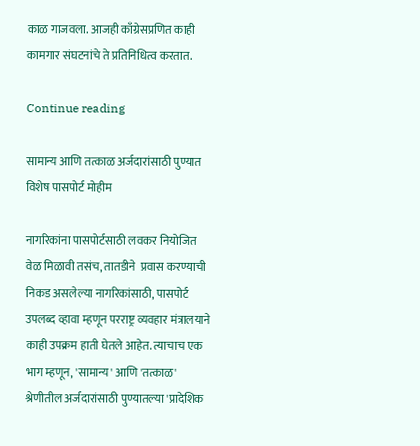काळ गाजवला. आजही काँग्रेसप्रणित काही कामगार संघटनांचे ते प्रतिनिधित्व करतात.

Continue reading

सामान्य आणि तत्काळ अर्जदारांसाठी पुण्यात विशेष पासपोर्ट मोहीम

नागरिकांना पासपोर्टसाठी लवकर नियोजित वेळ मिळावी तसंच, तातडीने  प्रवास करण्याची निकड असलेल्या नागरिकांसाठी, पासपोर्ट उपलब्द व्हावा म्हणून परराष्ट्र व्यवहार मंत्रालयाने काही उपक्रम हाती घेतले आहेत. त्याचाच एक भाग म्हणून, 'सामान्य' आणि 'तत्काळ' श्रेणीतील अर्जदारांसाठी पुण्यातल्या 'प्रादेशिक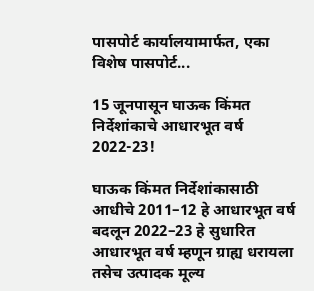पासपोर्ट कार्यालयामार्फत, एका विशेष पासपोर्ट...

15 जूनपासून घाऊक किंमत निर्देशांकाचे आधारभूत वर्ष 2022-23!

घाऊक किंमत निर्देशांकासाठी आधीचे 2011–12 हे आधारभूत वर्ष बदलून 2022–23 हे सुधारित आधारभूत वर्ष म्हणून ग्राह्य धरायला तसेच उत्पादक मूल्य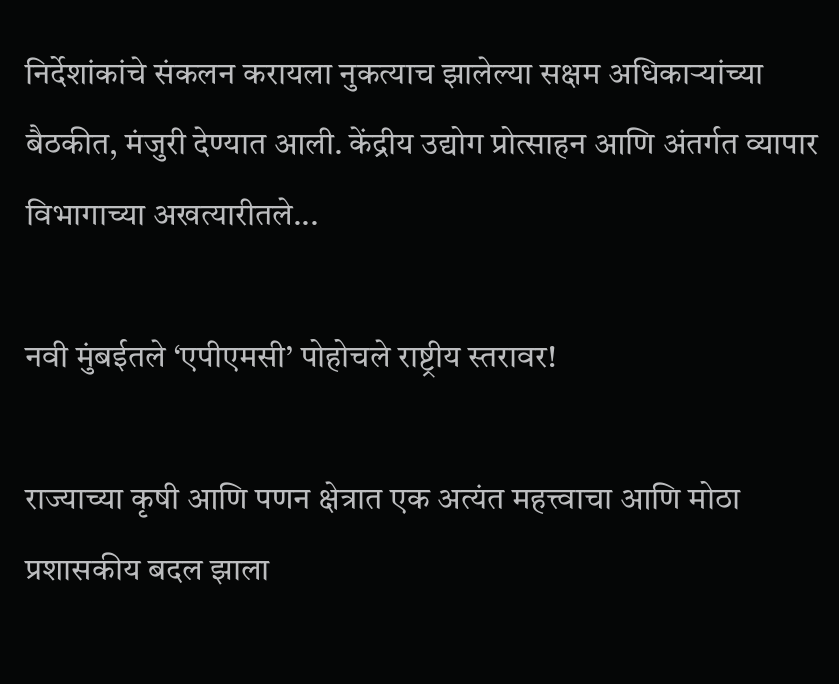निर्देशांकांचे संकलन करायला नुकत्याच झालेल्या सक्षम अधिकाऱ्यांच्या बैठकीत, मंजुरी देण्यात आली. केंद्रीय उद्योग प्रोत्साहन आणि अंतर्गत व्यापार विभागाच्या अखत्यारीतले...

नवी मुंबईतले ‘एपीएमसी’ पोहोचले राष्ट्रीय स्तरावर!

राज्याच्या कृषी आणि पणन क्षेत्रात एक अत्यंत महत्त्वाचा आणि मोठा प्रशासकीय बदल झाला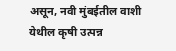असून, नवी मुंबईतील वाशी येथील कृषी उत्पन्न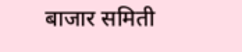बाजार समिती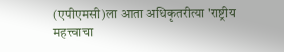(एपीएमसी)ला आता अधिकृतरीत्या 'राष्ट्रीय महत्त्वाचा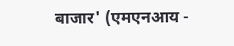बाजार' (एमएनआय -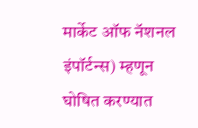मार्केट ऑफ नॅशनल इंपॉर्टन्स) म्हणून घोषित करण्यात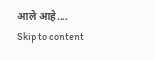आले आहे....
Skip to content